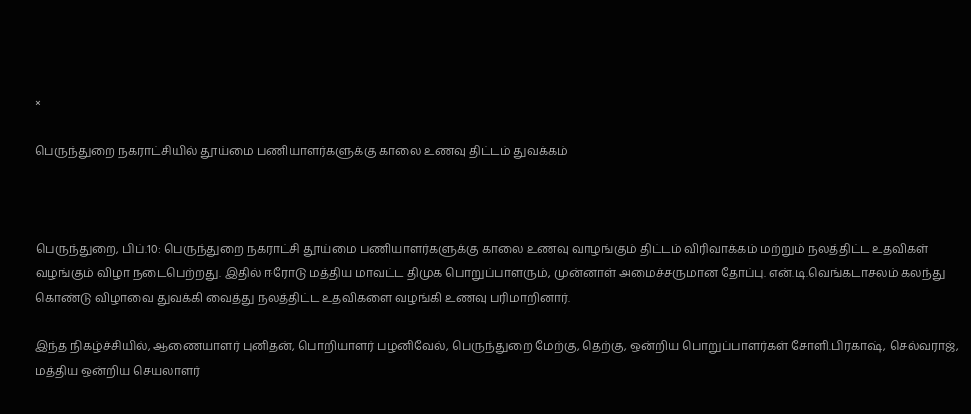×

பெருந்துறை நகராட்சியில் தூய்மை பணியாளர்களுக்கு காலை உணவு திட்டம் துவக்கம்



பெருந்துறை, பிப்.10: பெருந்துறை நகராட்சி தூய்மை பணியாளர்களுக்கு காலை உணவு வாழங்கும் திட்டம் விரிவாக்கம் மற்றும் நலத்திட்ட உதவிகள் வழங்கும் விழா நடைபெற்றது. இதில் ஈரோடு மத்திய மாவட்ட திமுக பொறுப்பாளரும், முன்னாள் அமைச்சருமான தோப்பு. என்.டி.வெங்கடாசலம் கலந்து கொண்டு விழாவை துவக்கி வைத்து நலத்திட்ட உதவிகளை வழங்கி உணவு பரிமாறினார்.

இந்த நிகழ்ச்சியில், ஆணையாளர் புனிதன், பொறியாளர் பழனிவேல், பெருந்துறை மேற்கு, தெற்கு, ஒன்றிய பொறுப்பாளர்கள் சோளி.பிரகாஷ், செல்வராஜ், மத்திய ஒன்றிய செயலாளர்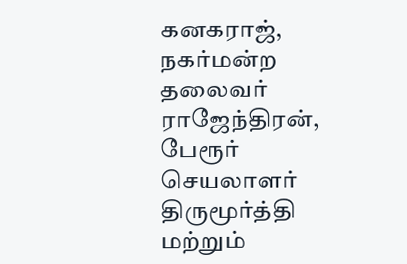கனகராஜ், நகர்மன்ற தலைவர் ராஜேந்திரன், பேரூர் செயலாளர் திருமூர்த்தி மற்றும்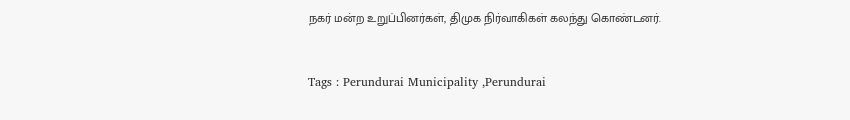நகர் மன்ற உறுப்பினர்கள், திமுக நிர்வாகிகள் கலந்து கொண்டனர்.



Tags : Perundurai Municipality ,Perundurai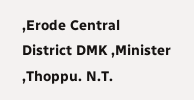,Erode Central District DMK ,Minister ,Thoppu. N.T.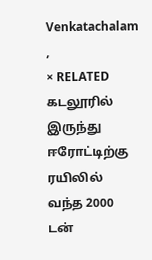Venkatachalam ,
× RELATED கடலூரில் இருந்து ஈரோட்டிற்கு ரயிலில் வந்த 2000 டன்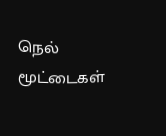நெல் மூட்டைகள்